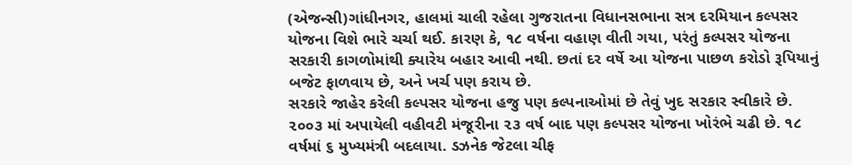(એજન્સી)ગાંધીનગર, હાલમાં ચાલી રહેલા ગુજરાતના વિધાનસભાના સત્ર દરમિયાન કલ્પસર યોજના વિશે ભારે ચર્ચા થઈ. કારણ કે, ૧૮ વર્ષના વહાણ વીતી ગયા, પરંતું કલ્પસર યોજના સરકારી કાગળોમાંથી ક્યારેય બહાર આવી નથી. છતાં દર વર્ષે આ યોજના પાછળ કરોડો રૂપિયાનું બજેટ ફાળવાય છે, અને ખર્ચ પણ કરાય છે.
સરકારે જાહેર કરેલી કલ્પસર યોજના હજુ પણ કલ્પનાઓમાં છે તેવું ખુદ સરકાર સ્વીકારે છે. ૨૦૦૩ માં અપાયેલી વહીવટી મંજૂરીના ૨૩ વર્ષ બાદ પણ કલ્પસર યોજના ખોરંભે ચઢી છે. ૧૮ વર્ષમાં ૬ મુખ્યમંત્રી બદલાયા. ડઝનેક જેટલા ચીફ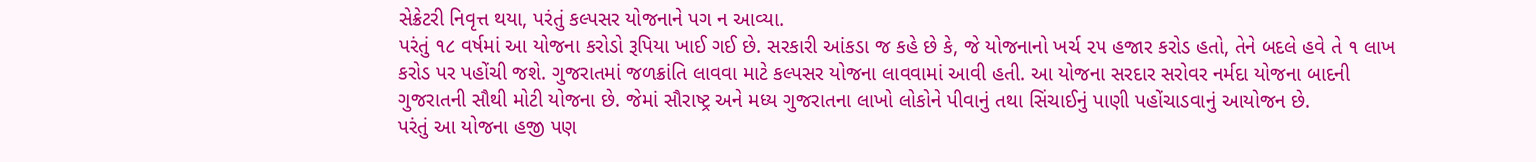સેક્રેટરી નિવૃત્ત થયા, પરંતું કલ્પસર યોજનાને પગ ન આવ્યા.
પરંતું ૧૮ વર્ષમાં આ યોજના કરોડો રૂપિયા ખાઈ ગઈ છે. સરકારી આંકડા જ કહે છે કે, જે યોજનાનો ખર્ચ ૨૫ હજાર કરોડ હતો, તેને બદલે હવે તે ૧ લાખ કરોડ પર પહોંચી જશે. ગુજરાતમાં જળક્રાંતિ લાવવા માટે કલ્પસર યોજના લાવવામાં આવી હતી. આ યોજના સરદાર સરોવર નર્મદા યોજના બાદની ગુજરાતની સૌથી મોટી યોજના છે. જેમાં સૌરાષ્ટ્ર અને મધ્ય ગુજરાતના લાખો લોકોને પીવાનું તથા સિંચાઈનું પાણી પહોંચાડવાનું આયોજન છે.
પરંતું આ યોજના હજી પણ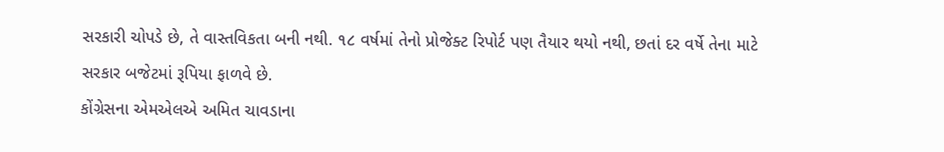સરકારી ચોપડે છે, તે વાસ્તવિકતા બની નથી. ૧૮ વર્ષમાં તેનો પ્રોજેક્ટ રિપોર્ટ પણ તૈયાર થયો નથી, છતાં દર વર્ષે તેના માટે સરકાર બજેટમાં રૂપિયા ફાળવે છે.
કોંગ્રેસના એમએલએ અમિત ચાવડાના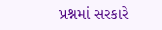પ્રશ્નમાં સરકારે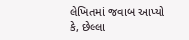લેખિતમાં જવાબ આપ્યો કે, છેલ્લા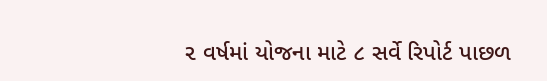૨ વર્ષમાં યોજના માટે ૮ સર્વે રિપોર્ટ પાછળ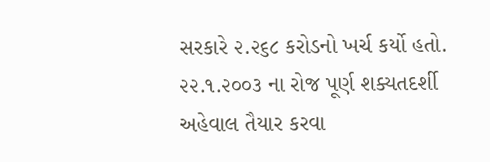સરકારે ૨.૨૬૮ કરોડનો ખર્ચ કર્યો હતો. ૨૨.૧.૨૦૦૩ ના રોજ પૂર્ણ શક્યતદર્શી અહેવાલ તૈયાર કરવા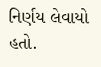નિર્ણય લેવાયો હતો.